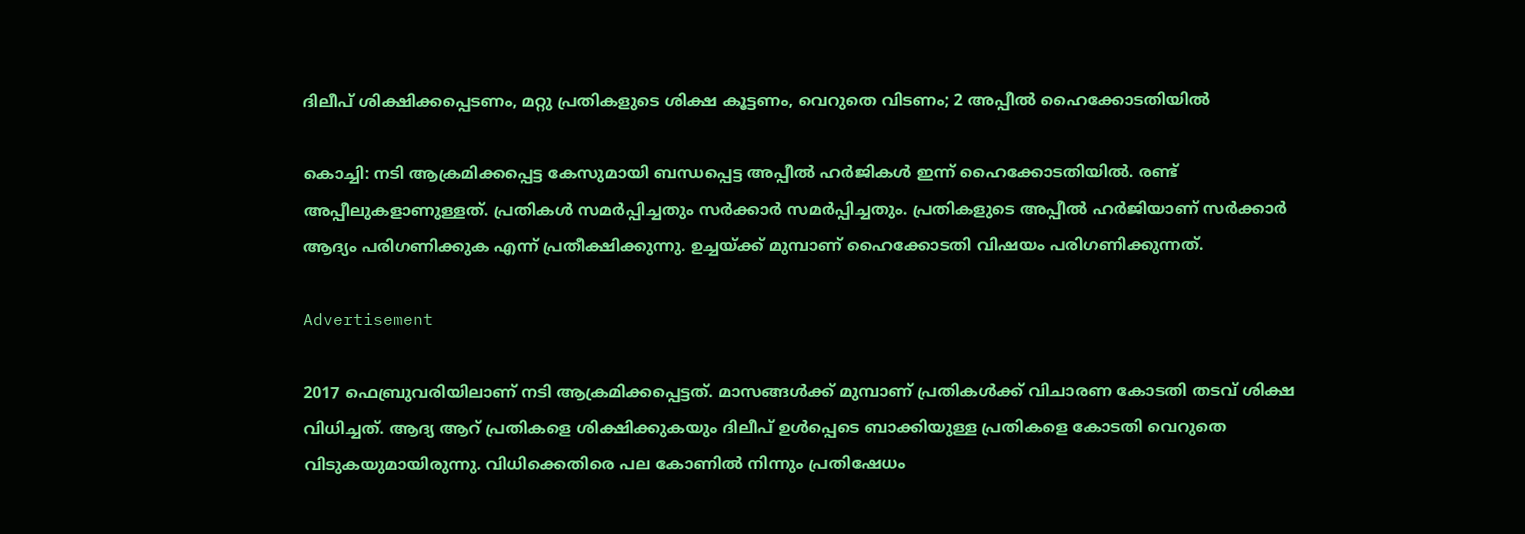ദിലീപ് ശിക്ഷിക്കപ്പെടണം, മറ്റു പ്രതികളുടെ ശിക്ഷ കൂട്ടണം, വെറുതെ വിടണം; 2 അപ്പീല്‍ ഹൈക്കോടതിയില്‍

കൊച്ചി: നടി ആക്രമിക്കപ്പെട്ട കേസുമായി ബന്ധപ്പെട്ട അപ്പീല്‍ ഹര്‍ജികള്‍ ഇന്ന് ഹൈക്കോടതിയില്‍. രണ്ട് അപ്പീലുകളാണുള്ളത്. പ്രതികള്‍ സമര്‍പ്പിച്ചതും സര്‍ക്കാര്‍ സമര്‍പ്പിച്ചതും. പ്രതികളുടെ അപ്പീല്‍ ഹര്‍ജിയാണ് സര്‍ക്കാര്‍ ആദ്യം പരിഗണിക്കുക എന്ന് പ്രതീക്ഷിക്കുന്നു. ഉച്ചയ്ക്ക് മുമ്പാണ് ഹൈക്കോടതി വിഷയം പരിഗണിക്കുന്നത്.

Advertisement

2017 ഫെബ്രുവരിയിലാണ് നടി ആക്രമിക്കപ്പെട്ടത്. മാസങ്ങള്‍ക്ക് മുമ്പാണ് പ്രതികള്‍ക്ക് വിചാരണ കോടതി തടവ് ശിക്ഷ വിധിച്ചത്. ആദ്യ ആറ് പ്രതികളെ ശിക്ഷിക്കുകയും ദിലീപ് ഉള്‍പ്പെടെ ബാക്കിയുള്ള പ്രതികളെ കോടതി വെറുതെ വിടുകയുമായിരുന്നു. വിധിക്കെതിരെ പല കോണില്‍ നിന്നും പ്രതിഷേധം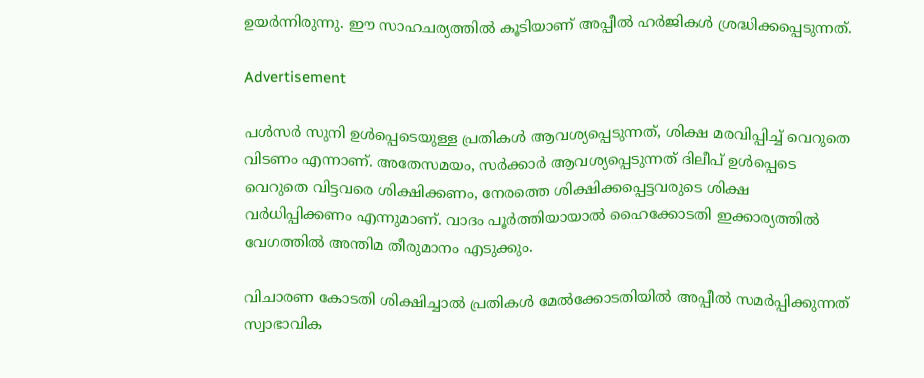ഉയര്‍ന്നിരുന്നു. ഈ സാഹചര്യത്തില്‍ കൂടിയാണ് അപ്പീല്‍ ഹര്‍ജികള്‍ ശ്രദ്ധിക്കപ്പെടുന്നത്.

Advertisement

പള്‍സര്‍ സുനി ഉള്‍പ്പെടെയുള്ള പ്രതികള്‍ ആവശ്യപ്പെടുന്നത്, ശിക്ഷ മരവിപ്പിച്ച് വെറുതെ വിടണം എന്നാണ്. അതേസമയം, സര്‍ക്കാര്‍ ആവശ്യപ്പെടുന്നത് ദിലീപ് ഉള്‍പ്പെടെ വെറുതെ വിട്ടവരെ ശിക്ഷിക്കണം, നേരത്തെ ശിക്ഷിക്കപ്പെട്ടവരുടെ ശിക്ഷ വര്‍ധിപ്പിക്കണം എന്നുമാണ്. വാദം പൂര്‍ത്തിയായാല്‍ ഹൈക്കോടതി ഇക്കാര്യത്തില്‍ വേഗത്തില്‍ അന്തിമ തീരുമാനം എടുക്കും.

വിചാരണ കോടതി ശിക്ഷിച്ചാല്‍ പ്രതികള്‍ മേല്‍ക്കോടതിയില്‍ അപ്പീല്‍ സമര്‍പ്പിക്കുന്നത് സ്വാഭാവിക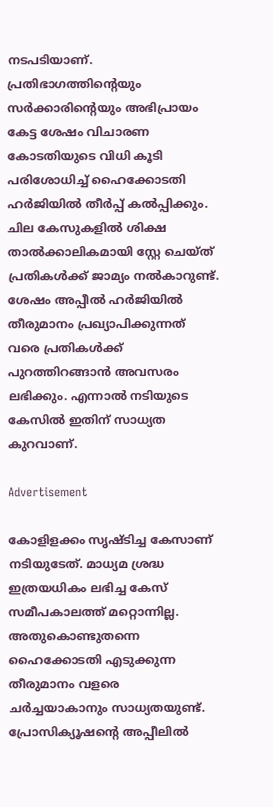നടപടിയാണ്. പ്രതിഭാഗത്തിന്റെയും സര്‍ക്കാരിന്റെയും അഭിപ്രായം കേട്ട ശേഷം വിചാരണ കോടതിയുടെ വിധി കൂടി പരിശോധിച്ച് ഹൈക്കോടതി ഹര്‍ജിയില്‍ തീര്‍പ്പ് കല്‍പ്പിക്കും. ചില കേസുകളില്‍ ശിക്ഷ താല്‍ക്കാലികമായി സ്റ്റേ ചെയ്ത് പ്രതികള്‍ക്ക് ജാമ്യം നല്‍കാറുണ്ട്. ശേഷം അപ്പീല്‍ ഹര്‍ജിയില്‍ തീരുമാനം പ്രഖ്യാപിക്കുന്നത് വരെ പ്രതികള്‍ക്ക് പുറത്തിറങ്ങാന്‍ അവസരം ലഭിക്കും. എന്നാല്‍ നടിയുടെ കേസില്‍ ഇതിന് സാധ്യത കുറവാണ്.

Advertisement

കോളിളക്കം സൃഷ്ടിച്ച കേസാണ് നടിയുടേത്. മാധ്യമ ശ്രദ്ധ ഇത്രയധികം ലഭിച്ച കേസ് സമീപകാലത്ത് മറ്റൊന്നില്ല. അതുകൊണ്ടുതന്നെ ഹൈക്കോടതി എടുക്കുന്ന തീരുമാനം വളരെ ചര്‍ച്ചയാകാനും സാധ്യതയുണ്ട്. പ്രോസിക്യൂഷന്റെ അപ്പീലില്‍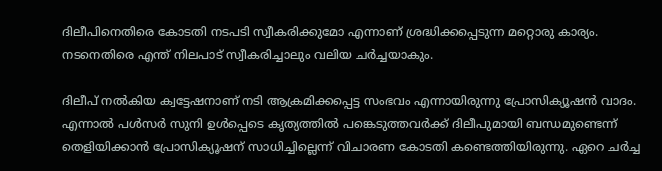ദിലീപിനെതിരെ കോടതി നടപടി സ്വീകരിക്കുമോ എന്നാണ് ശ്രദ്ധിക്കപ്പെടുന്ന മറ്റൊരു കാര്യം. നടനെതിരെ എന്ത് നിലപാട് സ്വീകരിച്ചാലും വലിയ ചര്‍ച്ചയാകും.

ദിലീപ് നല്‍കിയ ക്വട്ടേഷനാണ് നടി ആക്രമിക്കപ്പെട്ട സംഭവം എന്നായിരുന്നു പ്രോസിക്യൂഷന്‍ വാദം. എന്നാല്‍ പള്‍സര്‍ സുനി ഉള്‍പ്പെടെ കൃത്യത്തില്‍ പങ്കെടുത്തവര്‍ക്ക് ദിലീപുമായി ബന്ധമുണ്ടെന്ന് തെളിയിക്കാന്‍ പ്രോസിക്യൂഷന് സാധിച്ചില്ലെന്ന് വിചാരണ കോടതി കണ്ടെത്തിയിരുന്നു. ഏറെ ചര്‍ച്ച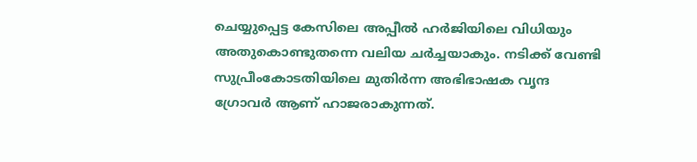ചെയ്യുപ്പെട്ട കേസിലെ അപ്പീല്‍ ഹര്‍ജിയിലെ വിധിയും അതുകൊണ്ടുതന്നെ വലിയ ചര്‍ച്ചയാകും. നടിക്ക് വേണ്ടി സുപ്രീംകോടതിയിലെ മുതിര്‍ന്ന അഭിഭാഷക വൃന്ദ ഗ്രോവര്‍ ആണ് ഹാജരാകുന്നത്.